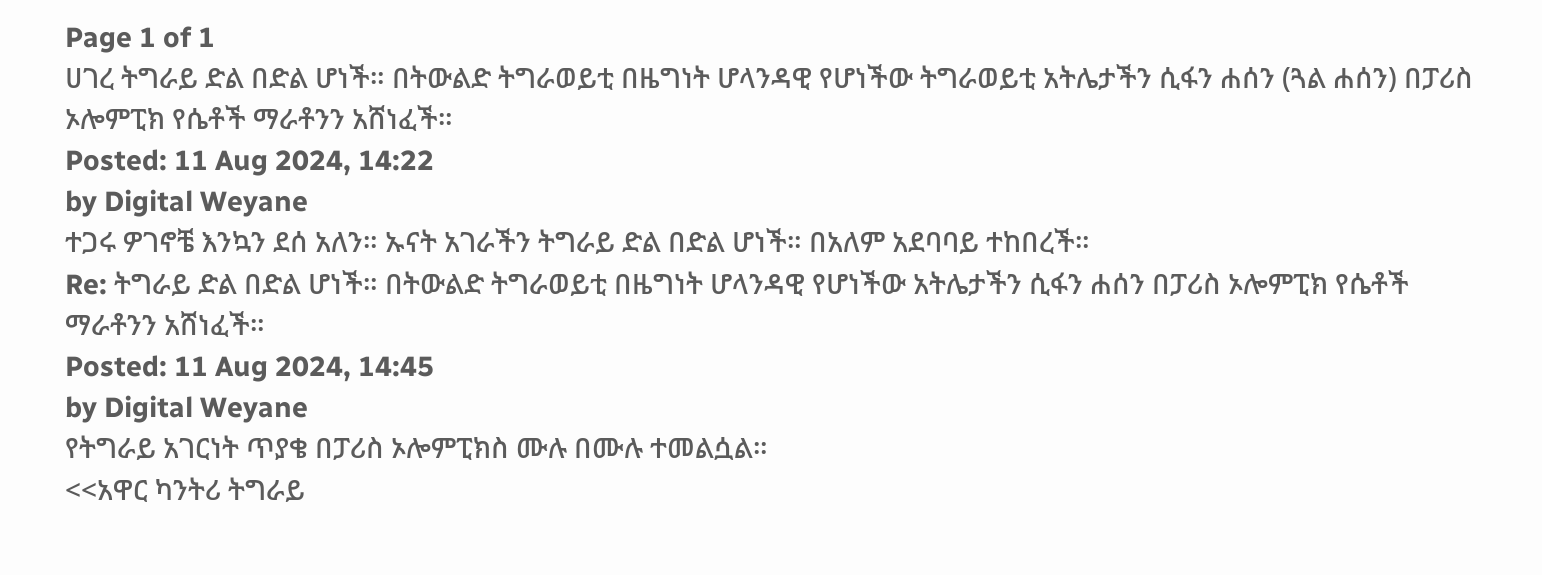Page 1 of 1
ሀገረ ትግራይ ድል በድል ሆነች። በትውልድ ትግራወይቲ በዜግነት ሆላንዳዊ የሆነችው ትግራወይቲ አትሌታችን ሲፋን ሐሰን (ጓል ሐሰን) በፓሪስ ኦሎምፒክ የሴቶች ማራቶንን አሸነፈች።
Posted: 11 Aug 2024, 14:22
by Digital Weyane
ተጋሩ ዎገኖቼ እንኳን ደሰ አለን። ኡናት አገራችን ትግራይ ድል በድል ሆነች። በአለም አደባባይ ተከበረች።
Re: ትግራይ ድል በድል ሆነች። በትውልድ ትግራወይቲ በዜግነት ሆላንዳዊ የሆነችው አትሌታችን ሲፋን ሐሰን በፓሪስ ኦሎምፒክ የሴቶች ማራቶንን አሸነፈች።
Posted: 11 Aug 2024, 14:45
by Digital Weyane
የትግራይ አገርነት ጥያቄ በፓሪስ ኦሎምፒክስ ሙሉ በሙሉ ተመልሷል።
<<አዋር ካንትሪ ትግራይ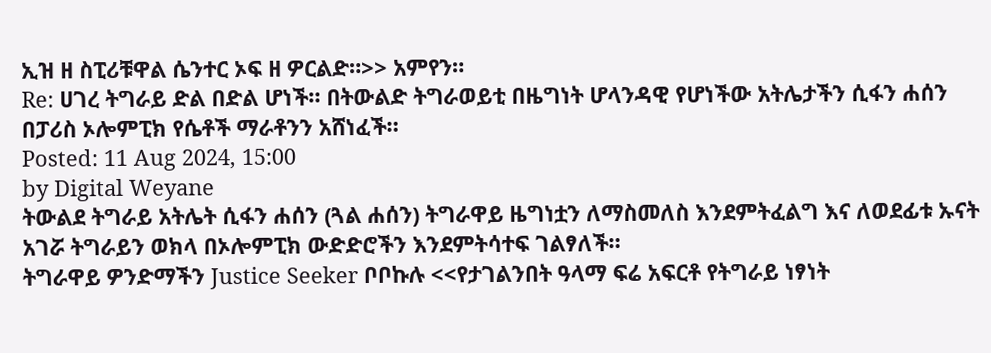ኢዝ ዘ ስፒሪቹዋል ሴንተር ኦፍ ዘ ዎርልድ።>> አምየን።
Re: ሀገረ ትግራይ ድል በድል ሆነች። በትውልድ ትግራወይቲ በዜግነት ሆላንዳዊ የሆነችው አትሌታችን ሲፋን ሐሰን በፓሪስ ኦሎምፒክ የሴቶች ማራቶንን አሸነፈች።
Posted: 11 Aug 2024, 15:00
by Digital Weyane
ትውልደ ትግራይ አትሌት ሲፋን ሐሰን (ጓል ሐሰን) ትግራዋይ ዜግነቷን ለማስመለስ እንደምትፈልግ እና ለወደፊቱ ኡናት አገሯ ትግራይን ወክላ በኦሎምፒክ ውድድሮችን እንደምትሳተፍ ገልፃለች።
ትግራዋይ ዎንድማችን Justice Seeker ቦቦኩሉ <<የታገልንበት ዓላማ ፍሬ አፍርቶ የትግራይ ነፃነት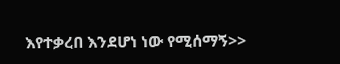እየተቃረበ እንደሆነ ነው የሚሰማኝ>>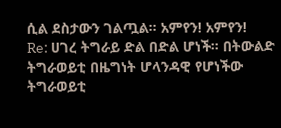ሲል ደስታውን ገልጧል። አምየን! አምየን!
Re: ሀገረ ትግራይ ድል በድል ሆነች። በትውልድ ትግራወይቲ በዜግነት ሆላንዳዊ የሆነችው ትግራወይቲ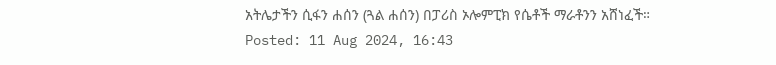አትሌታችን ሲፋን ሐሰን (ጓል ሐሰን) በፓሪስ ኦሎምፒክ የሴቶች ማራቶንን አሸነፈች።
Posted: 11 Aug 2024, 16:43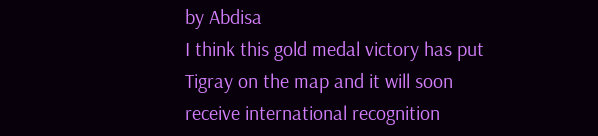by Abdisa
I think this gold medal victory has put Tigray on the map and it will soon receive international recognition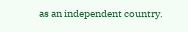as an independent country.